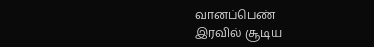வானப்பெண்
இரவில் சூடிய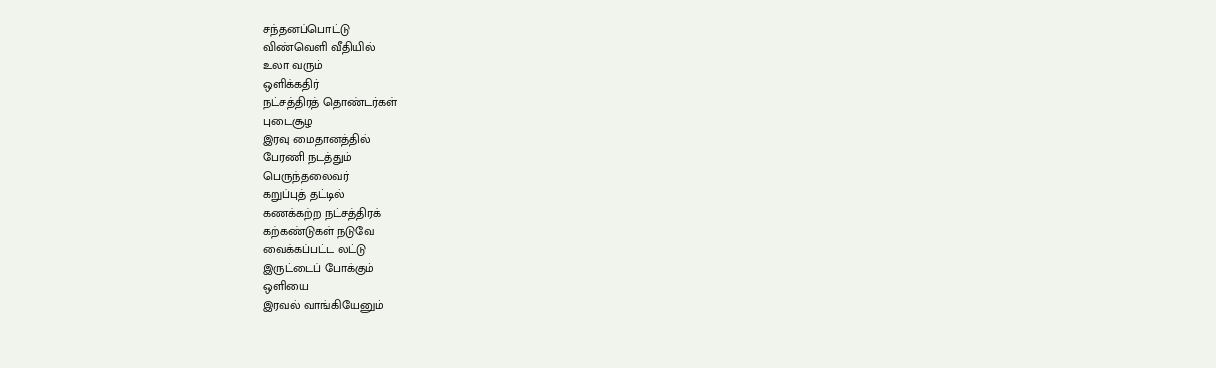சந்தனப்பொட்டு
விண்வெளி வீதியில்
உலா வரும்
ஒளிக்கதிர்
நட்சத்திரத் தொண்டர்கள்
புடைசூழ
இரவு மைதானத்தில்
பேரணி நடத்தும்
பெருந்தலைவர்
கறுப்புத் தட்டில்
கணக்கற்ற நட்சத்திரக்
கற்கண்டுகள் நடுவே
வைக்கப்பட்ட லட்டு
இருட்டைப் போக்கும்
ஒளியை
இரவல் வாங்கியேனும்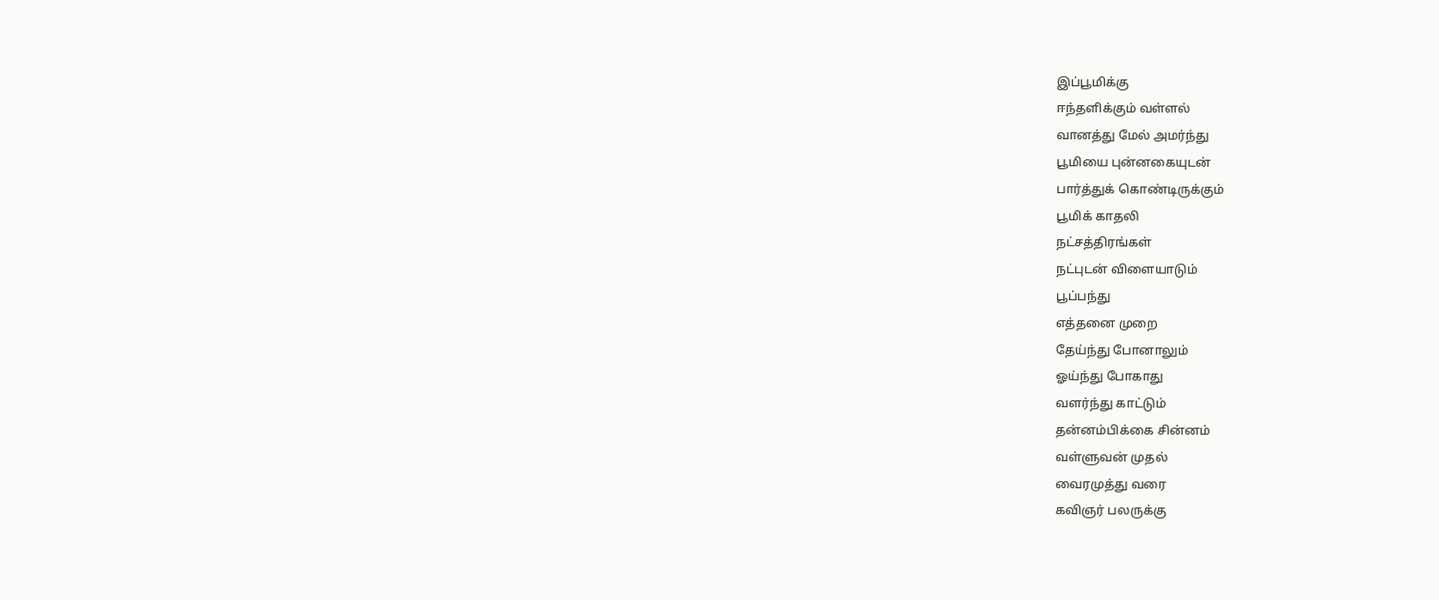இப்பூமிக்கு
ஈந்தளிக்கும் வள்ளல்
வானத்து மேல் அமர்ந்து
பூமியை புன்னகையுடன்
பார்த்துக் கொண்டிருக்கும்
பூமிக் காதலி
நட்சத்திரங்கள்
நட்புடன் விளையாடும்
பூப்பந்து
எத்தனை முறை
தேய்ந்து போனாலும்
ஓய்ந்து போகாது
வளர்ந்து காட்டும்
தன்னம்பிக்கை சின்னம்
வள்ளுவன் முதல்
வைரமுத்து வரை
கவிஞர் பலருக்கு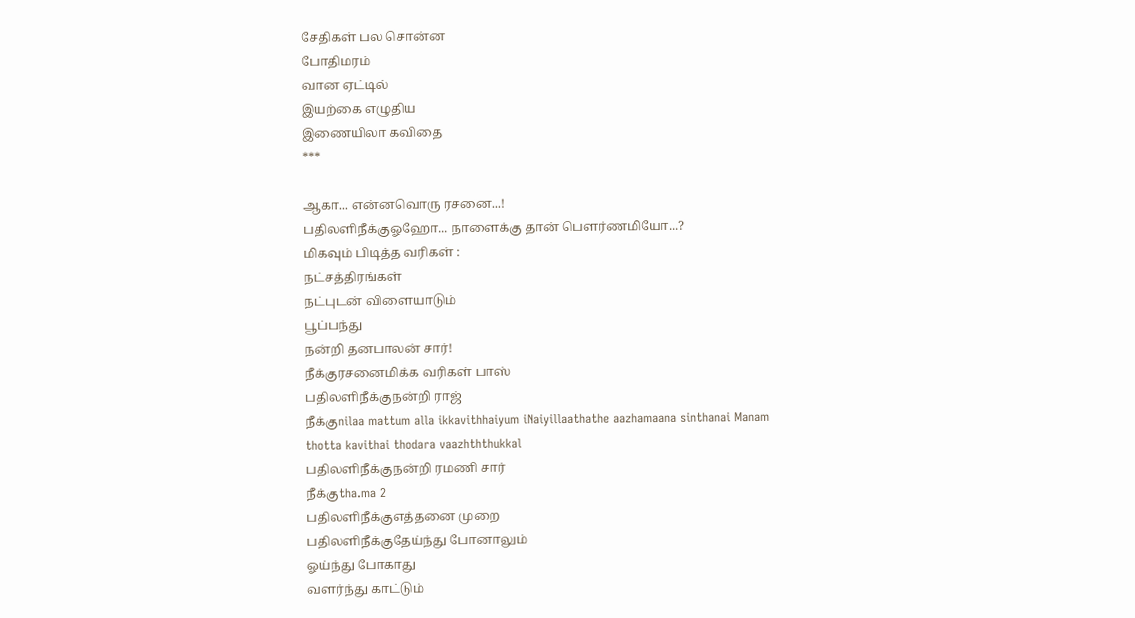சேதிகள் பல சொன்ன
போதிமரம்
வான ஏட்டில்
இயற்கை எழுதிய
இணையிலா கவிதை
***

ஆகா... என்னவொரு ரசனை...!
பதிலளிநீக்குஓஹோ... நாளைக்கு தான் பௌர்ணமியோ...?
மிகவும் பிடித்த வரிகள் :
நட்சத்திரங்கள்
நட்புடன் விளையாடும்
பூப்பந்து
நன்றி தனபாலன் சார்!
நீக்குரசனைமிக்க வரிகள் பாஸ்
பதிலளிநீக்குநன்றி ராஜ்
நீக்குnilaa mattum alla ikkavithhaiyum iNaiyillaathathe aazhamaana sinthanai Manam thotta kavithai thodara vaazhththukkal
பதிலளிநீக்குநன்றி ரமணி சார்
நீக்குtha.ma 2
பதிலளிநீக்குஎத்தனை முறை
பதிலளிநீக்குதேய்ந்து போனாலும்
ஓய்ந்து போகாது
வளர்ந்து காட்டும்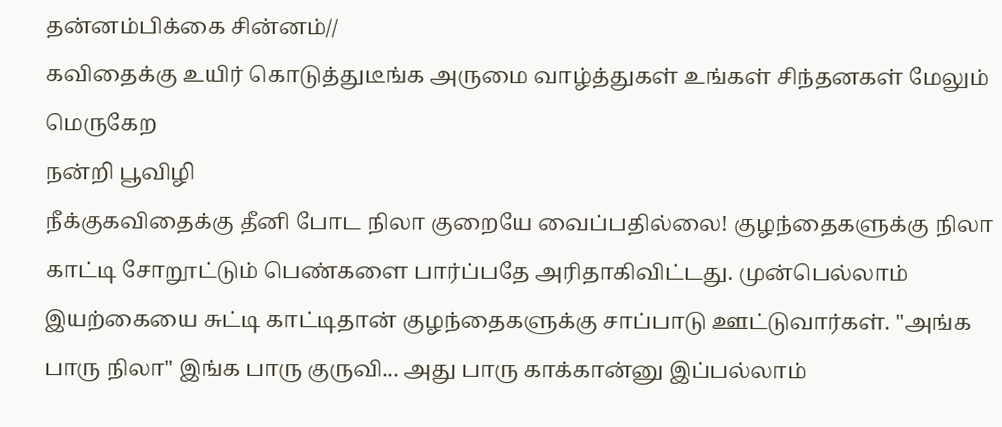தன்னம்பிக்கை சின்னம்//
கவிதைக்கு உயிர் கொடுத்துடீங்க அருமை வாழ்த்துகள் உங்கள் சிந்தனகள் மேலும் மெருகேற
நன்றி பூவிழி
நீக்குகவிதைக்கு தீனி போட நிலா குறையே வைப்பதில்லை! குழந்தைகளுக்கு நிலா காட்டி சோறூட்டும் பெண்களை பார்ப்பதே அரிதாகிவிட்டது. முன்பெல்லாம் இயற்கையை சுட்டி காட்டிதான் குழந்தைகளுக்கு சாப்பாடு ஊட்டுவார்கள். "அங்க பாரு நிலா" இங்க பாரு குருவி... அது பாரு காக்கான்னு இப்பல்லாம்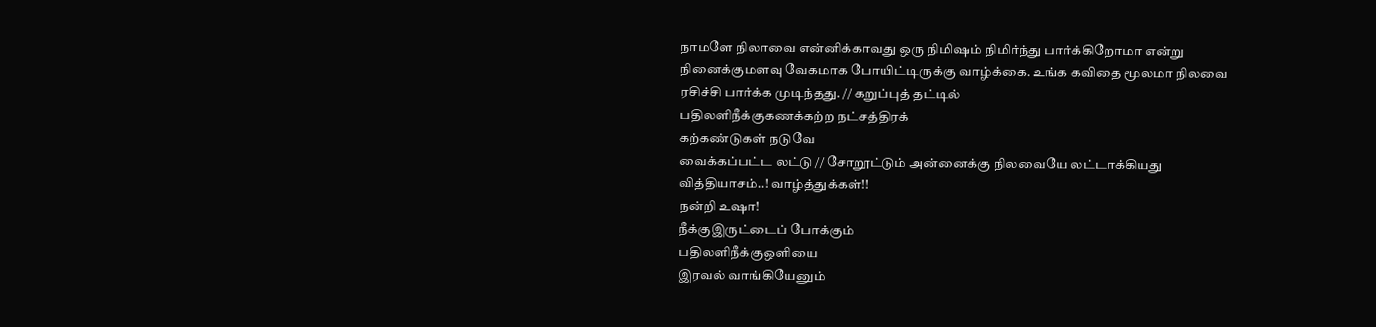நாமளே நிலாவை என்னிக்காவது ஒரு நிமிஷம் நிமிர்ந்து பார்க்கிறோமா என்று நினைக்குமளவு வேகமாக போயிட்டிருக்கு வாழ்க்கை. உங்க கவிதை மூலமா நிலவை ரசிச்சி பார்க்க முடிந்தது. // கறுப்புத் தட்டில்
பதிலளிநீக்குகணக்கற்ற நட்சத்திரக்
கற்கண்டுகள் நடுவே
வைக்கப்பட்ட லட்டு // சோறூட்டும் அன்னைக்கு நிலவையே லட்டாக்கியது வித்தியாசம்..! வாழ்த்துக்கள்!!
நன்றி உஷா!
நீக்குஇருட்டைப் போக்கும்
பதிலளிநீக்குஒளியை
இரவல் வாங்கியேனும்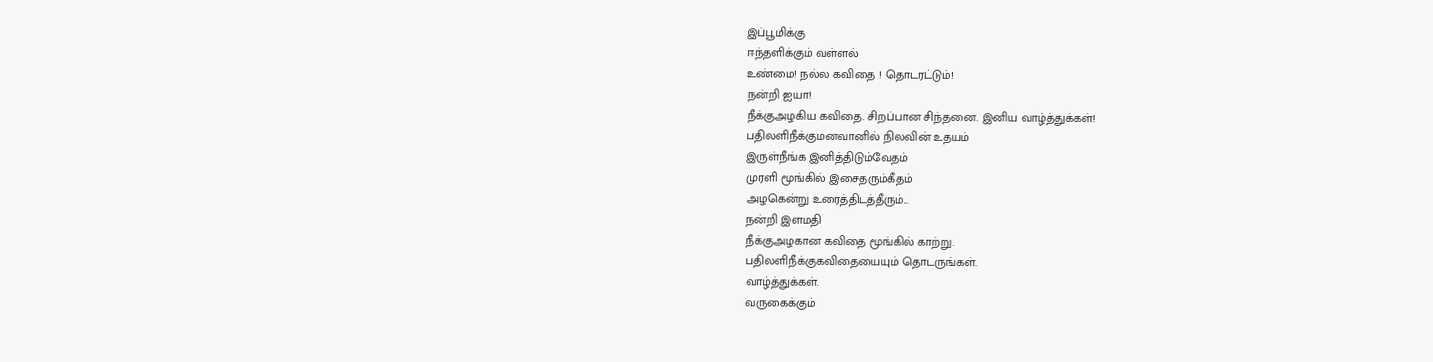இப்பூமிக்கு
ஈந்தளிக்கும் வள்ளல்
உண்மை! நல்ல கவிதை ! தொடரட்டும்!
நன்றி ஐயா!
நீக்குஅழகிய கவிதை. சிறப்பான சிந்தனை. இனிய வாழ்த்துக்கள்!
பதிலளிநீக்குமனவானில் நிலவின் உதயம்
இருள்நீங்க இனித்திடும்வேதம்
முரளி மூங்கில் இசைதரும்கீதம்
அழகென்று உரைத்திடத்தீரும்...
நன்றி இளமதி
நீக்குஅழகான கவிதை மூங்கில் காற்று.
பதிலளிநீக்குகவிதையையும் தொடருங்கள்.
வாழ்த்துக்கள்.
வருகைக்கும்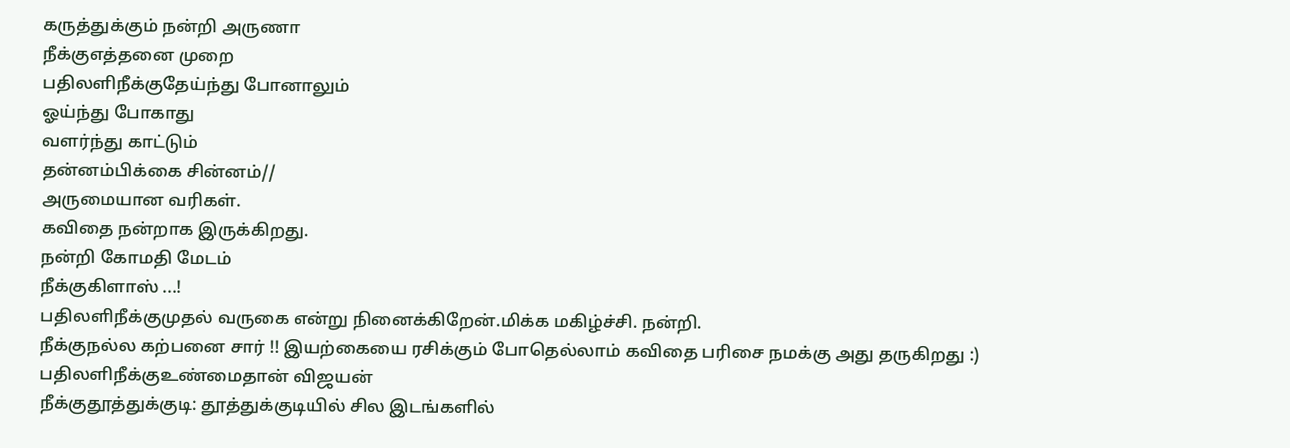கருத்துக்கும் நன்றி அருணா
நீக்குஎத்தனை முறை
பதிலளிநீக்குதேய்ந்து போனாலும்
ஓய்ந்து போகாது
வளர்ந்து காட்டும்
தன்னம்பிக்கை சின்னம்//
அருமையான வரிகள்.
கவிதை நன்றாக இருக்கிறது.
நன்றி கோமதி மேடம்
நீக்குகிளாஸ் ...!
பதிலளிநீக்குமுதல் வருகை என்று நினைக்கிறேன்.மிக்க மகிழ்ச்சி. நன்றி.
நீக்குநல்ல கற்பனை சார் !! இயற்கையை ரசிக்கும் போதெல்லாம் கவிதை பரிசை நமக்கு அது தருகிறது :)
பதிலளிநீக்குஉண்மைதான் விஜயன்
நீக்குதூத்துக்குடி: தூத்துக்குடியில் சில இடங்களில்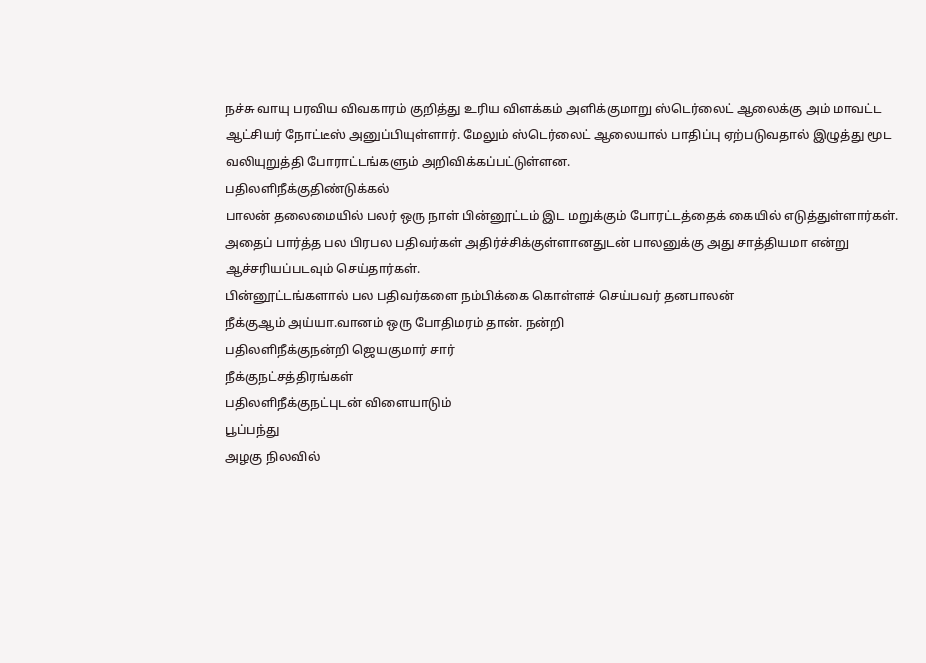நச்சு வாயு பரவிய விவகாரம் குறித்து உரிய விளக்கம் அளிக்குமாறு ஸ்டெர்லைட் ஆலைக்கு அம் மாவட்ட ஆட்சியர் நோட்டீஸ் அனுப்பியுள்ளார். மேலும் ஸ்டெர்லைட் ஆலையால் பாதிப்பு ஏற்படுவதால் இழுத்து மூட வலியுறுத்தி போராட்டங்களும் அறிவிக்கப்பட்டுள்ளன.
பதிலளிநீக்குதிண்டுக்கல்
பாலன் தலைமையில் பலர் ஒரு நாள் பின்னூட்டம் இட மறுக்கும் போரட்டத்தைக் கையில் எடுத்துள்ளார்கள். அதைப் பார்த்த பல பிரபல பதிவர்கள் அதிர்ச்சிக்குள்ளானதுடன் பாலனுக்கு அது சாத்தியமா என்று ஆச்சரியப்படவும் செய்தார்கள்.
பின்னூட்டங்களால் பல பதிவர்களை நம்பிக்கை கொள்ளச் செய்பவர் தனபாலன்
நீக்குஆம் அய்யா.வானம் ஒரு போதிமரம் தான். நன்றி
பதிலளிநீக்குநன்றி ஜெயகுமார் சார்
நீக்குநட்சத்திரங்கள்
பதிலளிநீக்குநட்புடன் விளையாடும்
பூப்பந்து
அழகு நிலவில்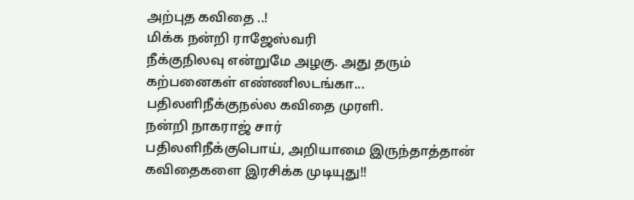அற்புத கவிதை ..!
மிக்க நன்றி ராஜேஸ்வரி
நீக்குநிலவு என்றுமே அழகு. அது தரும் கற்பனைகள் எண்ணிலடங்கா...
பதிலளிநீக்குநல்ல கவிதை முரளி.
நன்றி நாகராஜ் சார்
பதிலளிநீக்குபொய், அறியாமை இருந்தாத்தான் கவிதைகளை இரசிக்க முடியுது!!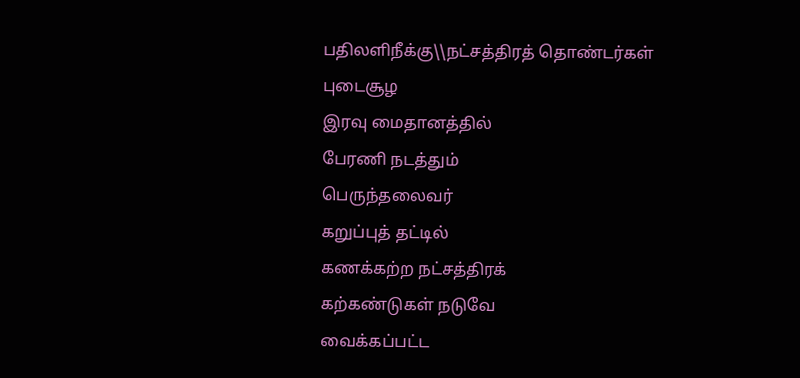பதிலளிநீக்கு\\நட்சத்திரத் தொண்டர்கள்
புடைசூழ
இரவு மைதானத்தில்
பேரணி நடத்தும்
பெருந்தலைவர்
கறுப்புத் தட்டில்
கணக்கற்ற நட்சத்திரக்
கற்கண்டுகள் நடுவே
வைக்கப்பட்ட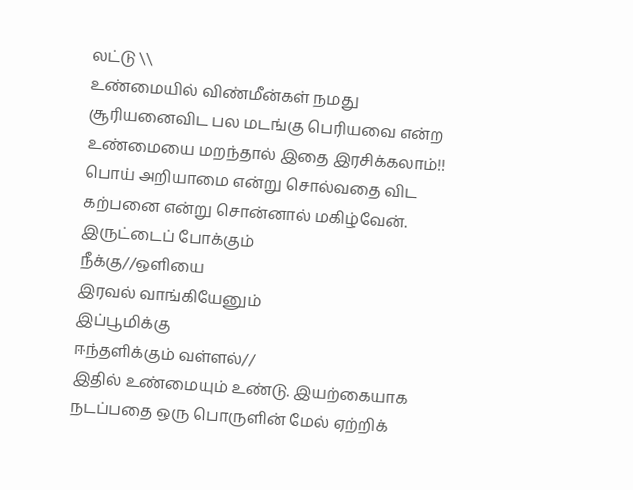லட்டு \\
உண்மையில் விண்மீன்கள் நமது சூரியனைவிட பல மடங்கு பெரியவை என்ற உண்மையை மறந்தால் இதை இரசிக்கலாம்!!
பொய் அறியாமை என்று சொல்வதை விட கற்பனை என்று சொன்னால் மகிழ்வேன். இருட்டைப் போக்கும்
நீக்கு//ஒளியை
இரவல் வாங்கியேனும்
இப்பூமிக்கு
ஈந்தளிக்கும் வள்ளல்//
இதில் உண்மையும் உண்டு. இயற்கையாக நடப்பதை ஒரு பொருளின் மேல் ஏற்றிக்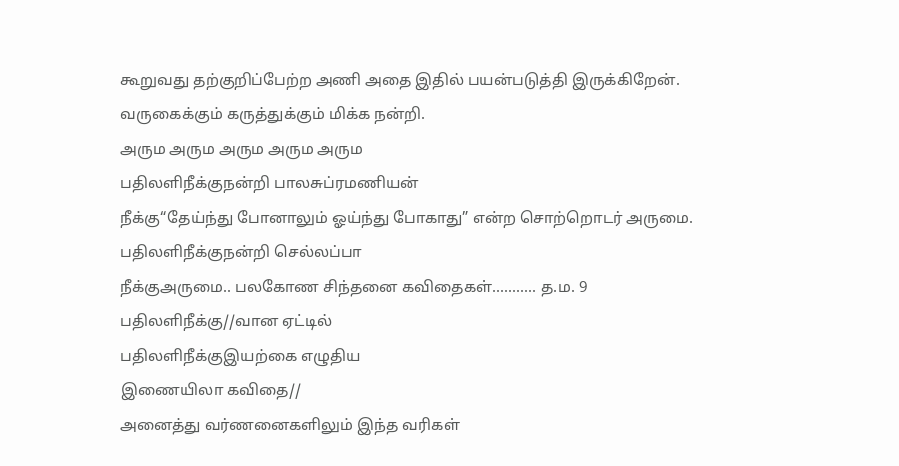கூறுவது தற்குறிப்பேற்ற அணி அதை இதில் பயன்படுத்தி இருக்கிறேன்.
வருகைக்கும் கருத்துக்கும் மிக்க நன்றி.
அரும அரும அரும அரும அரும
பதிலளிநீக்குநன்றி பாலசுப்ரமணியன்
நீக்கு“தேய்ந்து போனாலும் ஓய்ந்து போகாது” என்ற சொற்றொடர் அருமை.
பதிலளிநீக்குநன்றி செல்லப்பா
நீக்குஅருமை.. பலகோண சிந்தனை கவிதைகள்........... த.ம. 9
பதிலளிநீக்கு//வான ஏட்டில்
பதிலளிநீக்குஇயற்கை எழுதிய
இணையிலா கவிதை//
அனைத்து வர்ணனைகளிலும் இந்த வரிகள்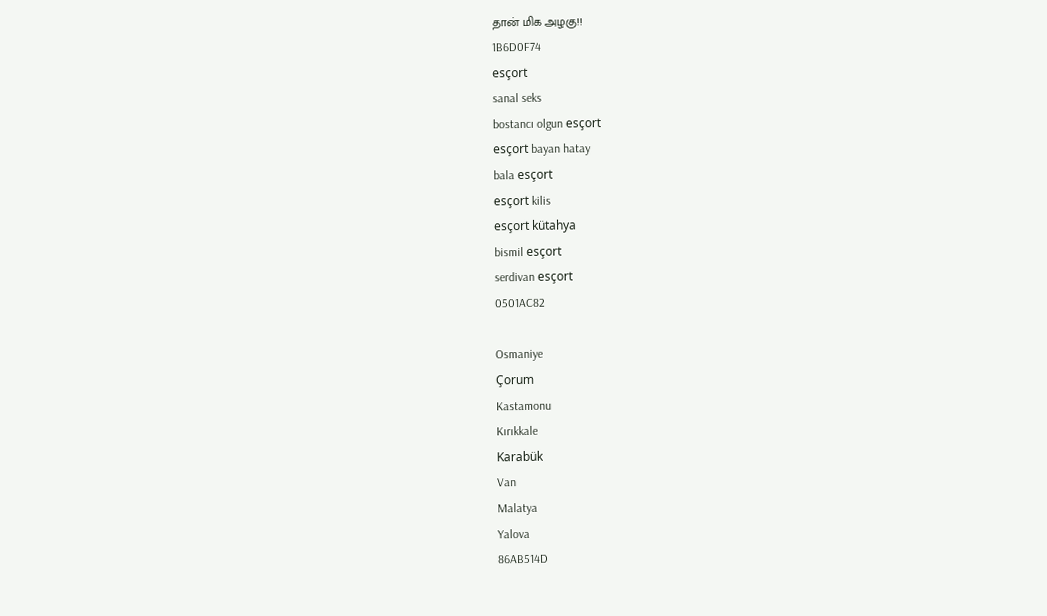தான் மிக அழகு!!
1B6D0F74
esçort
sanal seks
bostancı olgun esçort
esçort bayan hatay
bala esçort
esçort kilis
esçort kütahya
bismil esçort
serdivan esçort
0501AC82

Osmaniye
Çorum
Kastamonu
Kırıkkale
Karabük
Van
Malatya
Yalova
86AB514D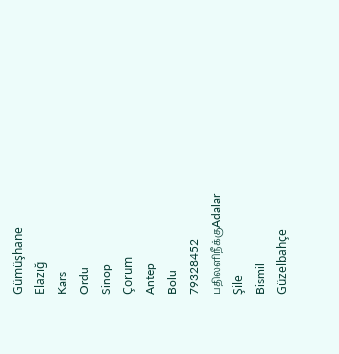Gümüşhane
Elazığ
Kars
Ordu
Sinop
Çorum
Antep
Bolu
79328452
பதிலளிநீக்குAdalar
Şile
Bismil
Güzelbahçe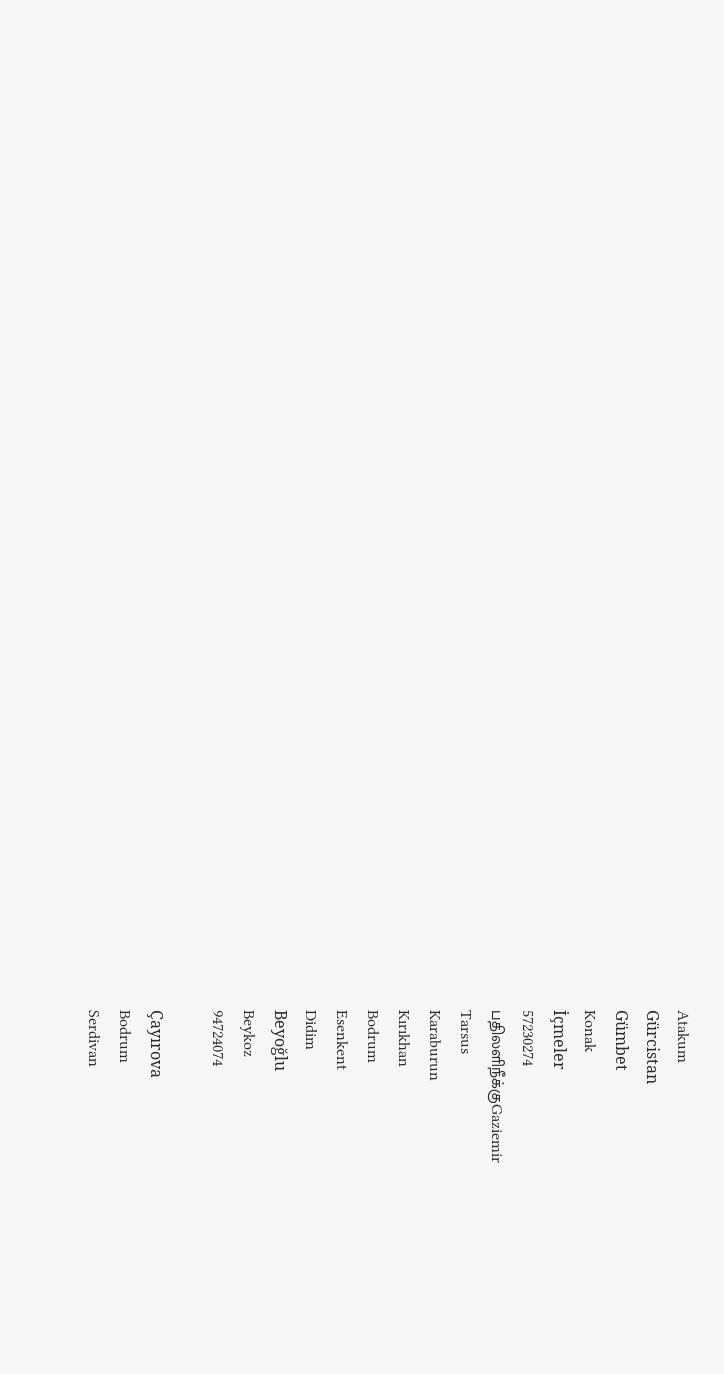Atakum
Gürcistan
Gümbet
Konak
İçmeler
57230274
பதிலளிநீக்குGaziemir
Tarsus
Karaburun
Kırıkhan
Bodrum
Esenkent
Didim
Beyoğlu
Beykoz
94724074

Çayırova
Bodrum
Serdivan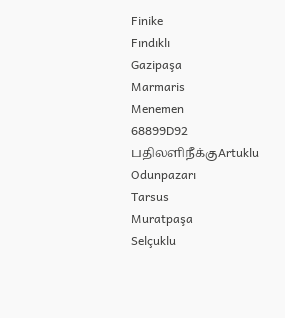Finike
Fındıklı
Gazipaşa
Marmaris
Menemen
68899D92
பதிலளிநீக்குArtuklu
Odunpazarı
Tarsus
Muratpaşa
Selçuklu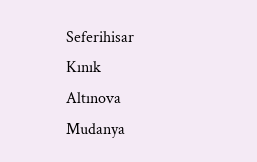Seferihisar
Kınık
Altınova
Mudanya